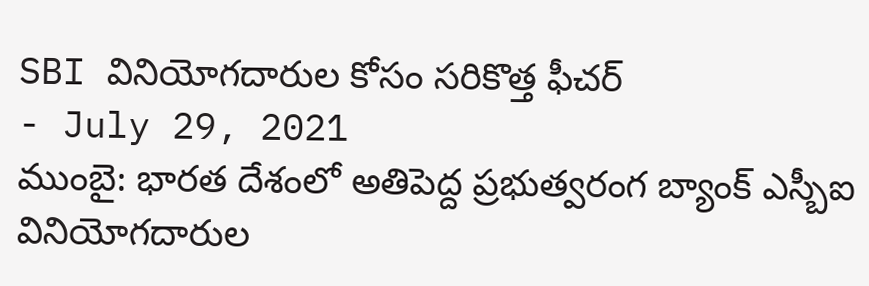SBI వినియోగదారుల కోసం సరికొత్త ఫీచర్
- July 29, 2021
ముంబై: భారత దేశంలో అతిపెద్ద ప్రభుత్వరంగ బ్యాంక్ ఎస్బీఐ వినియోగదారుల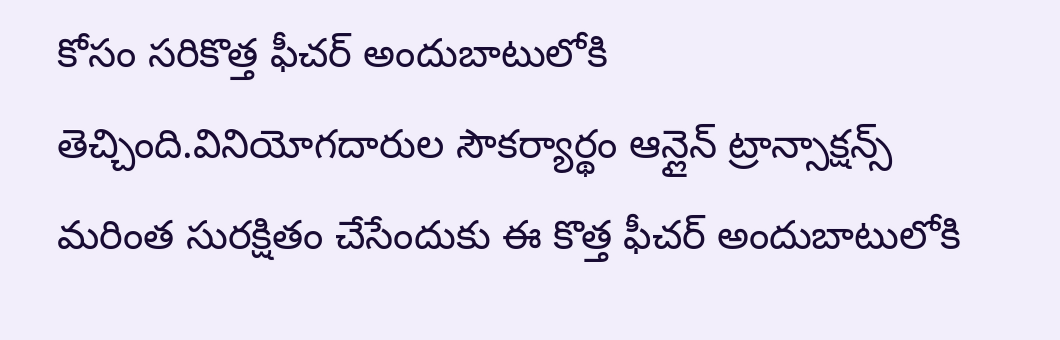కోసం సరికొత్త ఫీచర్ అందుబాటులోకి తెచ్చింది.వినియోగదారుల సౌకర్యార్థం ఆన్లైన్ ట్రాన్సాక్షన్స్ మరింత సురక్షితం చేసేందుకు ఈ కొత్త ఫీచర్ అందుబాటులోకి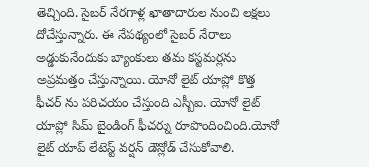తెచ్చింది. సైబర్ నేరగాళ్ల ఖాతాదారుల నుంచి లక్షలు దోచేస్తున్నారు. ఈ నేపథ్యంలో సైబర్ నేరాలు అడ్డుకునేందుకు బ్యాంకులు తమ కస్టమర్లను అప్రమత్తం చేస్తున్నాయి. యోనో లైట్ యాప్లో కొత్త ఫీచర్ ను పరిచయం చేస్తుంది ఎస్బీఐ. యోనో లైట్ యాప్లో సిమ్ బైండింగ్ ఫీచర్ను రూపొందించింది.యోనో లైట్ యాప్ లేటెస్ట్ వర్షన్ డౌన్లోడ్ చేసుకోవాలి.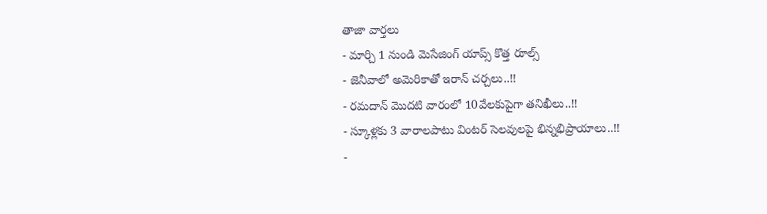తాజా వార్తలు
- మార్చి 1 నుండి మెసేజింగ్ యాప్స్ కొత్త రూల్స్
- జెనీవాలో అమెరికాతో ఇరాన్ చర్చలు..!!
- రమదాన్ మొదటి వారంలో 10వేలకుపైగా తనిఖీలు..!!
- స్కూళ్లకు 3 వారాలపాటు వింటర్ సెలవులపై భిన్నభిప్రాయాలు..!!
-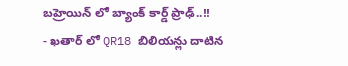బహ్రెయిన్ లో బ్యాంక్ కార్డ్ ప్రాఢ్..!!
- ఖతార్ లో QR18 బిలియన్లు దాటిన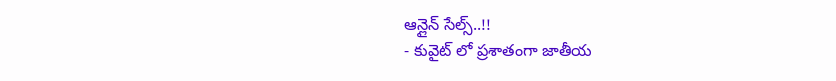ఆన్లైన్ సేల్స్..!!
- కువైట్ లో ప్రశాతంగా జాతీయ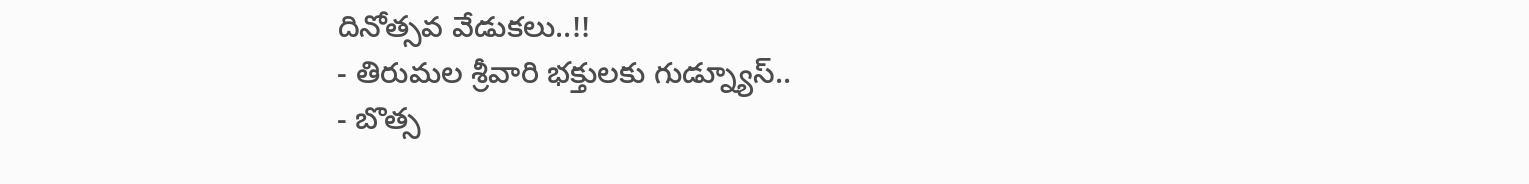దినోత్సవ వేడుకలు..!!
- తిరుమల శ్రీవారి భక్తులకు గుడ్న్యూస్..
- బొత్స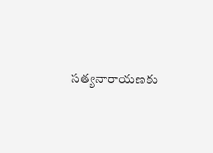సత్యనారాయణకు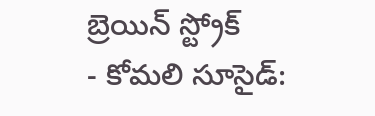బ్రెయిన్ స్ట్రోక్
- కోమలి సూసైడ్: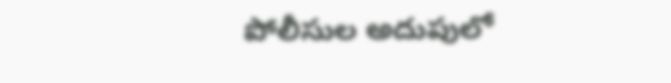పోలీసుల అదుపులో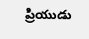ప్రియుడు